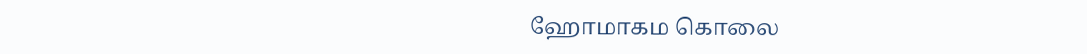ஹோமாகம கொலை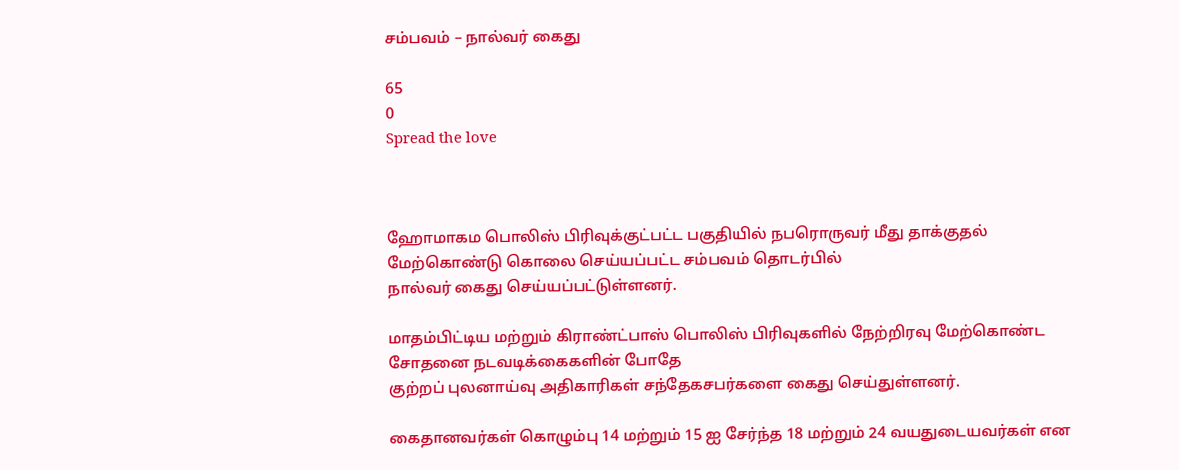சம்பவம் – நால்வர் கைது

65
0
Spread the love



ஹோமாகம பொலிஸ் பிரிவுக்குட்பட்ட பகுதியில் நபரொருவர் மீது தாக்குதல் மேற்கொண்டு கொலை செய்யப்பட்ட சம்பவம் தொடர்பில்
நால்வர் கைது செய்யப்பட்டுள்ளனர்.

மாதம்பிட்டிய மற்றும் கிராண்ட்பாஸ் பொலிஸ் பிரிவுகளில் நேற்றிரவு மேற்கொண்ட சோதனை நடவடிக்கைகளின் போதே
குற்றப் புலனாய்வு அதிகாரிகள் சந்தேகசபர்களை கைது செய்துள்ளனர்.

கைதானவர்கள் கொழும்பு 14 மற்றும் 15 ஐ சேர்ந்த 18 மற்றும் 24 வயதுடையவர்கள் என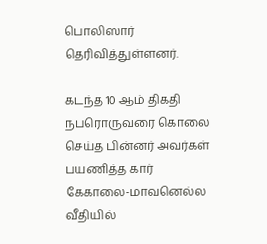பொலிஸார் தெரிவித்துள்ளனர்.

கடந்த 10 ஆம் திகதி நபரொருவரை கொலை செய்த பின்னர் அவர்கள் பயணித்த கார் கேகாலை-மாவனெல்ல வீதியில்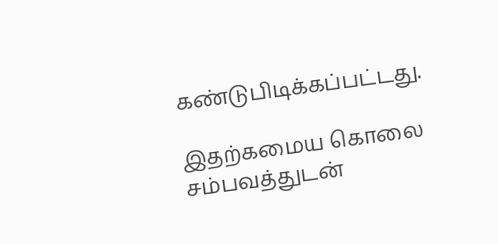கண்டுபிடிக்கப்பட்டது.

இதற்கமைய கொலை சம்பவத்துடன்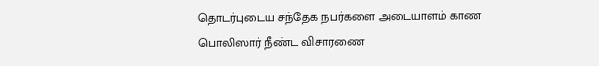தொடர்புடைய சந்தேக நபர்களை அடையாளம் காண பொலிஸார் நீண்ட விசாரணை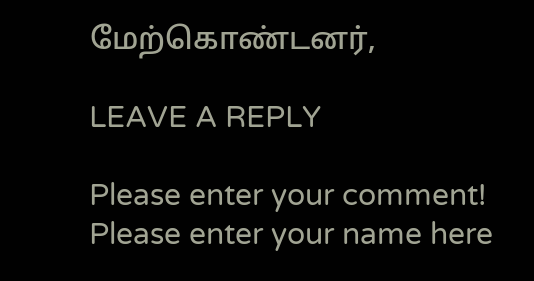மேற்கொண்டனர்,

LEAVE A REPLY

Please enter your comment!
Please enter your name here